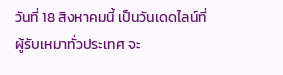วันที่ 18 สิงหาคมนี้ เป็นวันเดดไลน์ที่ผู้รับเหมาทั่วประเทศ จะ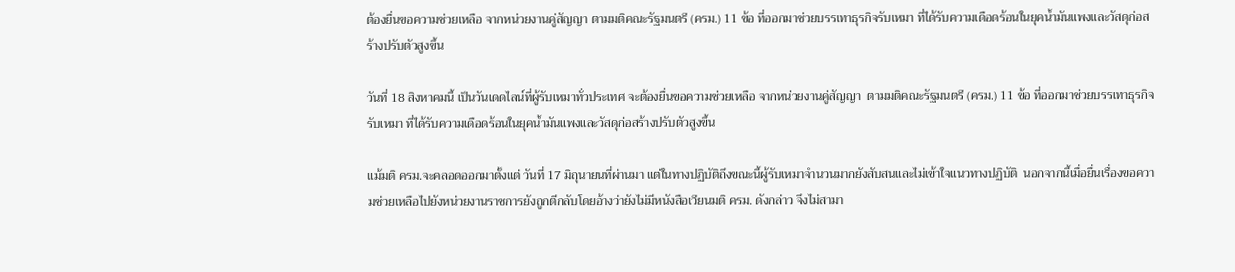ต้องยื่นขอความช่วยเหลือ จากหน่วยงานคู่สัญญา ตามมติคณะรัฐมนตรี (ครม.) 11 ข้อ ที่ออกมาช่วยบรรเทาธุรกิจรับเหมา ที่ได้รับความเดือดร้อนในยุคน้ำมันแพงและวัสดุก่อสร้างปรับตัวสูงขึ้น

วันที่ 18 สิงหาคมนี้ เป็นวันเดดไลน์ที่ผู้รับเหมาทั่วประเทศ จะต้องยื่นขอความช่วยเหลือ จากหน่วยงานคู่สัญญา  ตามมติคณะรัฐมนตรี (ครม.) 11 ข้อ ที่ออกมาช่วยบรรเทาธุรกิจรับเหมา ที่ได้รับความเดือดร้อนในยุคน้ำมันแพงและวัสดุก่อสร้างปรับตัวสูงขึ้น

แม้มติ ครม.จะคลอดออกมาตั้งแต่ วันที่ 17 มิถุนายนที่ผ่านมา แต่ในทางปฏิบัติถึงขณะนี้ผู้รับเหมาจำนวนมากยังสับสนและไม่เข้าใจแนวทางปฏิบัติ  นอกจากนี้เมื่อยื่นเรื่องขอความช่วยเหลือไปยังหน่วยงานราชการยังถูกตีกลับโดยอ้างว่ายังไม่มีหนังสือเวียนมติ ครม. ดังกล่าว จึงไม่สามา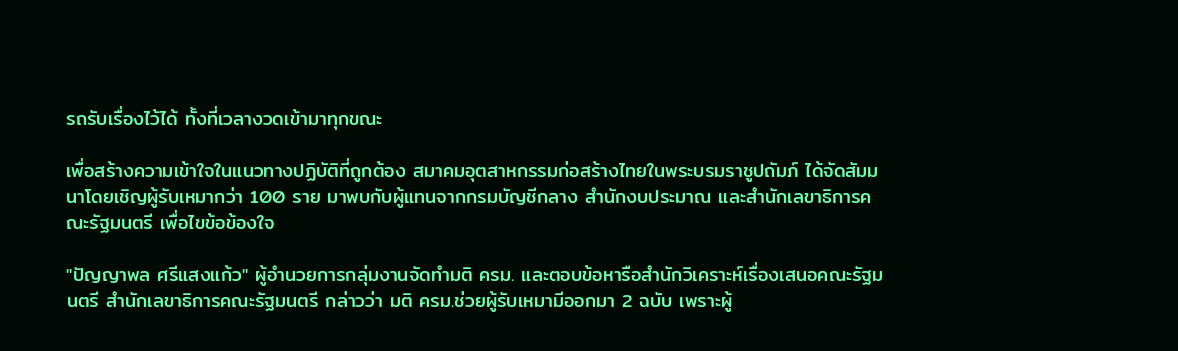รถรับเรื่องไว้ได้ ทั้งที่เวลางวดเข้ามาทุกขณะ

เพื่อสร้างความเข้าใจในแนวทางปฏิบัติที่ถูกต้อง สมาคมอุตสาหกรรมก่อสร้างไทยในพระบรมราชูปถัมภ์ ได้จัดสัมมนาโดยเชิญผู้รับเหมากว่า 100 ราย มาพบกับผู้แทนจากกรมบัญชีกลาง สำนักงบประมาณ และสำนักเลขาธิการคณะรัฐมนตรี เพื่อไขข้อข้องใจ

"ปัญญาพล ศรีแสงแก้ว" ผู้อำนวยการกลุ่มงานจัดทำมติ ครม. และตอบข้อหารือสำนักวิเคราะห์เรื่องเสนอคณะรัฐมนตรี สำนักเลขาธิการคณะรัฐมนตรี กล่าวว่า มติ ครม.ช่วยผู้รับเหมามีออกมา 2 ฉบับ เพราะผู้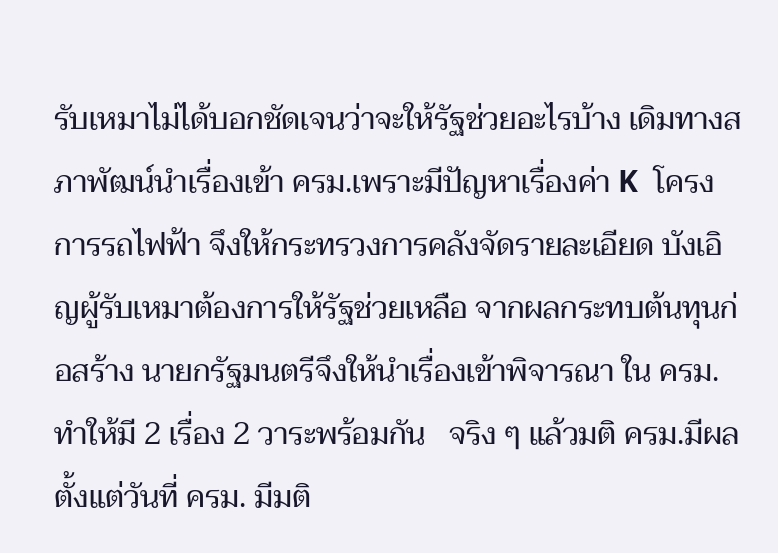รับเหมาไม่ได้บอกชัดเจนว่าจะให้รัฐช่วยอะไรบ้าง เดิมทางสภาพัฒน์นำเรื่องเข้า ครม.เพราะมีปัญหาเรื่องค่า K  โครงการรถไฟฟ้า จึงให้กระทรวงการคลังจัดรายละเอียด บังเอิญผู้รับเหมาต้องการให้รัฐช่วยเหลือ จากผลกระทบต้นทุนก่อสร้าง นายกรัฐมนตรีจึงให้นำเรื่องเข้าพิจารณา ใน ครม. ทำให้มี 2 เรื่อง 2 วาระพร้อมกัน   จริง ๆ แล้วมติ ครม.มีผลตั้งแต่วันที่ ครม. มีมติ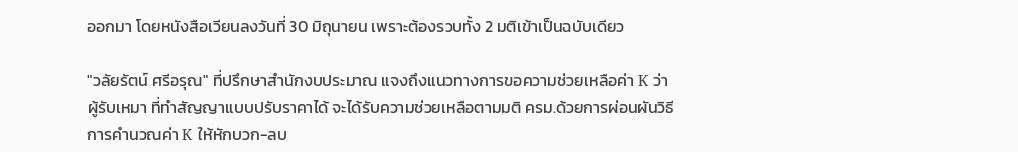ออกมา โดยหนังสือเวียนลงวันที่ 30 มิถุนายน เพราะต้องรวบทั้ง 2 มติเข้าเป็นฉบับเดียว

"วลัยรัตน์ ศรีอรุณ" ที่ปรึกษาสำนักงบประมาณ แจงถึงแนวทางการขอความช่วยเหลือค่า K ว่า ผู้รับเหมา ที่ทำสัญญาแบบปรับราคาได้ จะได้รับความช่วยเหลือตามมติ ครม.ด้วยการผ่อนผันวิธีการคำนวณค่า K ให้หักบวก-ลบ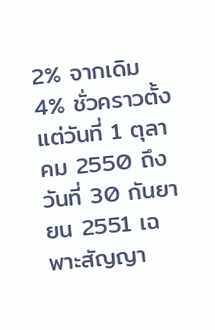2% จากเดิม 4% ชั่วคราวตั้งแต่วันที่ 1 ตุลาคม 2550 ถึงวันที่ 30 กันยายน 2551 เฉพาะสัญญา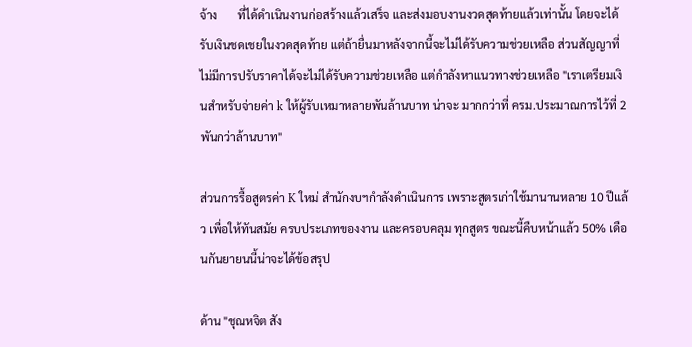จ้าง       ที่ได้ดำเนินงานก่อสร้างแล้วเสร็จ และส่งมอบงานงวดสุดท้ายแล้วเท่านั้น โดยจะได้รับเงินชดเชยในงวดสุดท้าย แต่ถ้ายื่นมาหลังจากนี้จะไม่ได้รับความช่วยเหลือ ส่วนสัญญาที่ไม่มีการปรับราคาได้จะไม่ได้รับความช่วยเหลือ แต่กำลังหาแนวทางช่วยเหลือ "เราเตรียมเงินสำหรับจ่ายค่า k ให้ผู้รับเหมาหลายพันล้านบาท น่าจะ มากกว่าที่ ครม.ประมาณการไว้ที่ 2 พันกว่าล้านบาท"

ส่วนการรื้อสูตรค่า K ใหม่ สำนักงบฯกำลังดำเนินการ เพราะสูตรเก่าใช้มานานหลาย 10 ปีแล้ว เพื่อให้ทันสมัย ครบประเภทของงาน และครอบคลุม ทุกสูตร ขณะนี้คืบหน้าแล้ว 50% เดือนกันยายนนี้น่าจะได้ข้อสรุป

ด้าน "ชุณหจิต สัง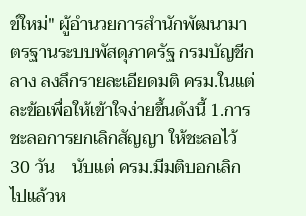ข์ใหม่" ผู้อำนวยการสำนักพัฒนามาตรฐานระบบพัสดุภาครัฐ กรมบัญชีกลาง ลงลึกรายละเอียดมติ ครม.ในแต่ละข้อเพื่อให้เข้าใจง่ายขึ้นดังนี้ 1.การชะลอการยกเลิกสัญญา ให้ชะลอไว้ 30 วัน    นับแต่ ครม.มีมติบอกเลิกไปแล้วห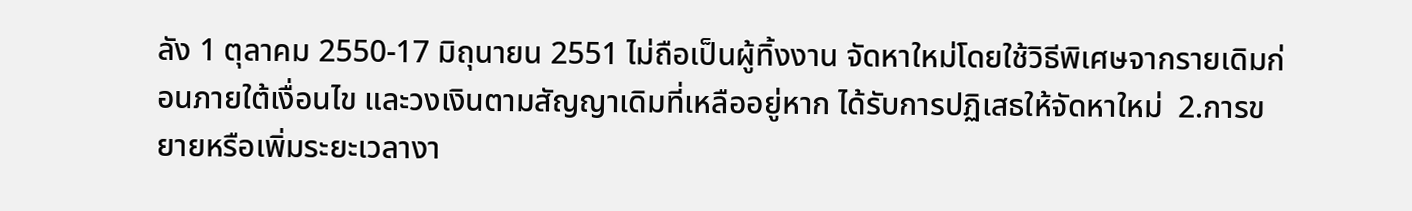ลัง 1 ตุลาคม 2550-17 มิถุนายน 2551 ไม่ถือเป็นผู้ทิ้งงาน จัดหาใหม่โดยใช้วิธีพิเศษจากรายเดิมก่อนภายใต้เงื่อนไข และวงเงินตามสัญญาเดิมที่เหลืออยู่หาก ได้รับการปฏิเสธให้จัดหาใหม่  2.การขยายหรือเพิ่มระยะเวลางา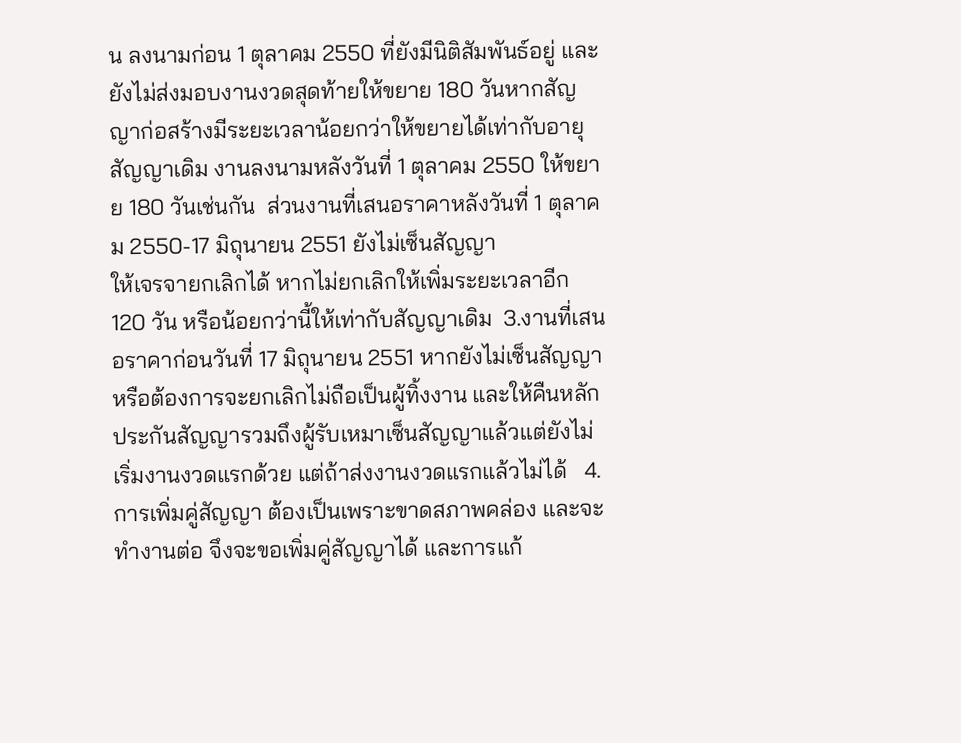น ลงนามก่อน 1 ตุลาคม 2550 ที่ยังมีนิติสัมพันธ์อยู่ และยังไม่ส่งมอบงานงวดสุดท้ายให้ขยาย 180 วันหากสัญญาก่อสร้างมีระยะเวลาน้อยกว่าให้ขยายได้เท่ากับอายุสัญญาเดิม งานลงนามหลังวันที่ 1 ตุลาคม 2550 ให้ขยาย 180 วันเช่นกัน  ส่วนงานที่เสนอราคาหลังวันที่ 1 ตุลาคม 2550-17 มิถุนายน 2551 ยังไม่เซ็นสัญญา
ให้เจรจายกเลิกได้ หากไม่ยกเลิกให้เพิ่มระยะเวลาอีก
120 วัน หรือน้อยกว่านี้ให้เท่ากับสัญญาเดิม  3.งานที่เสนอราคาก่อนวันที่ 17 มิถุนายน 2551 หากยังไม่เซ็นสัญญาหรือต้องการจะยกเลิกไม่ถือเป็นผู้ทิ้งงาน และให้คืนหลักประกันสัญญารวมถึงผู้รับเหมาเซ็นสัญญาแล้วแต่ยังไม่เริ่มงานงวดแรกด้วย แต่ถ้าส่งงานงวดแรกแล้วไม่ได้   4.การเพิ่มคู่สัญญา ต้องเป็นเพราะขาดสภาพคล่อง และจะทำงานต่อ จึงจะขอเพิ่มคู่สัญญาได้ และการแก้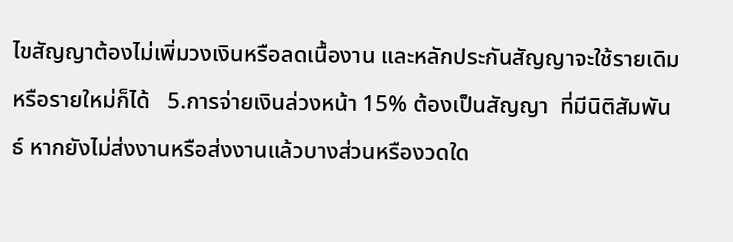ไขสัญญาต้องไม่เพิ่มวงเงินหรือลดเนื้องาน และหลักประกันสัญญาจะใช้รายเดิมหรือรายใหม่ก็ได้   5.การจ่ายเงินล่วงหน้า 15% ต้องเป็นสัญญา  ที่มีนิติสัมพันธ์ หากยังไม่ส่งงานหรือส่งงานแล้วบางส่วนหรืองวดใด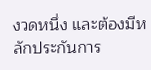งวดหนึ่ง และต้องมีหลักประกันการ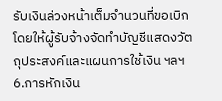รับเงินล่วงหน้าเต็มจำนวนที่ขอเบิก โดยให้ผู้รับจ้างจัดทำบัญชีแสดงวัตถุประสงค์และแผนการใช้เงิน ฯลฯ   6.การหักเงิน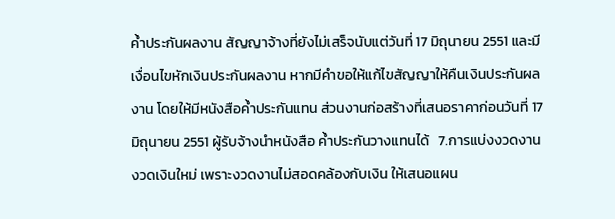ค้ำประกันผลงาน สัญญาจ้างที่ยังไม่เสร็จนับแต่วันที่ 17 มิถุนายน 2551 และมีเงื่อนไขหักเงินประกันผลงาน หากมีคำขอให้แก้ไขสัญญาให้คืนเงินประกันผลงาน โดยให้มีหนังสือค้ำประกันแทน ส่วนงานก่อสร้างที่เสนอราคาก่อนวันที่ 17 มิถุนายน 2551 ผู้รับจ้างนำหนังสือ ค้ำประกันวางแทนได้   7.การแบ่งงวดงาน งวดเงินใหม่ เพราะงวดงานไม่สอดคล้องกับเงิน ให้เสนอแผน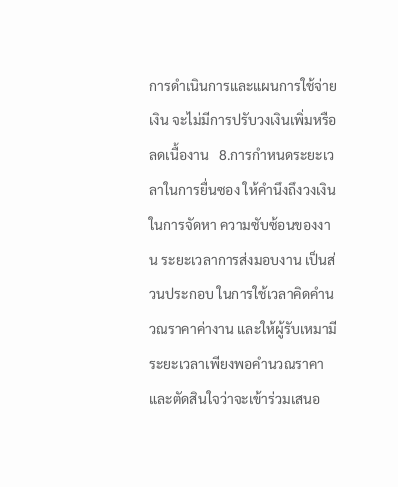การดำเนินการและแผนการใช้จ่ายเงิน จะไม่มีการปรับวงเงินเพิ่มหรือลดเนื้องาน   8.การกำหนดระยะเวลาในการยื่นซอง ให้คำนึงถึงวงเงินในการจัดหา ความซับซ้อนของงาน ระยะเวลาการส่งมอบงาน เป็นส่วนประกอบ ในการใช้เวลาคิดคำนวณราคาค่างาน และให้ผู้รับเหมามีระยะเวลาเพียงพอคำนวณราคาและตัดสินใจว่าจะเข้าร่วมเสนอ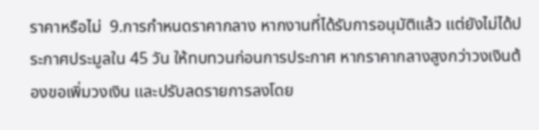ราคาหรือไม่  9.การกำหนดราคากลาง หากงานที่ได้รับการอนุมัติแล้ว แต่ยังไม่ได้ประกาศประมูลใน 45 วัน ให้ทบทวนก่อนการประกาศ หากราคากลางสูงกว่าวงเงินต้องขอเพิ่มวงเงิน และปรับลดรายการลงโดย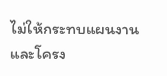ไม่ให้กระทบแผนงานและโครง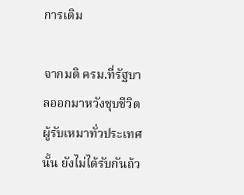การเดิม

จากมติ ครม.ที่รัฐบาลออกมาหวังชุบชีวิตผู้รับเหมาทั่วประเทศนั้น ยังไม่ได้รับกันถ้ว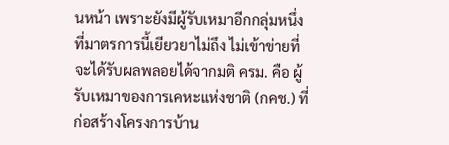นหน้า เพราะยังมีผู้รับเหมาอีกกลุ่มหนึ่งที่มาตรการนี้เยียวยาไม่ถึง ไม่เข้าข่ายที่จะได้รับผลพลอยได้จากมติ ครม. คือ ผู้รับเหมาของการเคหะแห่งชาติ (กคช.) ที่ก่อสร้างโครงการบ้าน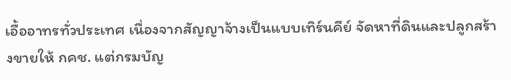เอื้ออาทรทั่วประเทศ เนื่องจากสัญญาจ้างเป็นแบบเทิร์นคีย์ จัดหาที่ดินและปลูกสร้างขายให้ กคช. แต่กรมบัญ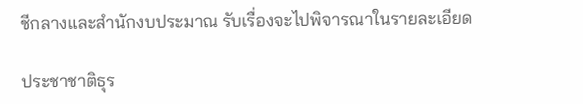ชีกลางและสำนักงบประมาณ รับเรื่องจะไปพิจารณาในรายละเอียด

ประชาชาติธุร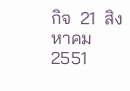กิจ  21  สิงหาคม  2551